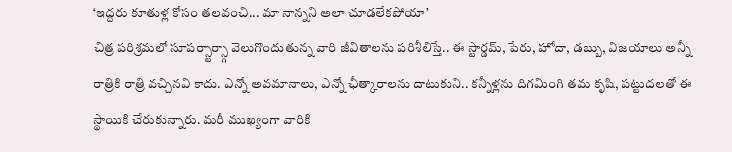‘ఇద్దరు కూతుళ్ల కోసం తలవంచి... మా నాన్నని అలా చూడలేకపోయా’
చిత్ర పరిశ్రమలో సూపర్స్టార్స్గా వెలుగొందుతున్న వారి జీవితాలను పరిశీలిస్తే.. ఈ స్టార్డమ్, పేరు, హోదా, డబ్బు, విజయాలు అన్నీ రాత్రికి రాత్రి వచ్చినవి కాదు. ఎన్నో అవమానాలు, ఎన్నో ఛీత్కారాలను దాటుకుని.. కన్నీళ్లను దిగమింగి తమ కృషి, పట్టుదలతో ఈ స్థాయికి చేరుకున్నారు. మరీ ముఖ్యంగా వారికి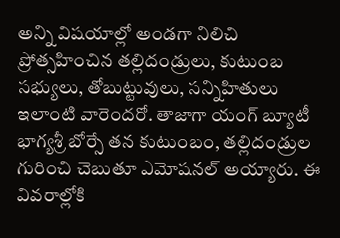అన్ని విషయాల్లో అండగా నిలిచి ప్రోత్సహించిన తల్లిదండ్రులు, కుటుంబ సభ్యులు, తోబుట్టువులు, సన్నిహితులు ఇలాంటి వారెందరో. తాజాగా యంగ్ బ్యూటీ భాగ్యశ్రీ బోర్సే తన కుటుంబం, తల్లిదండ్రుల గురించి చెబుతూ ఎమోషనల్ అయ్యారు. ఈ వివరాల్లోకి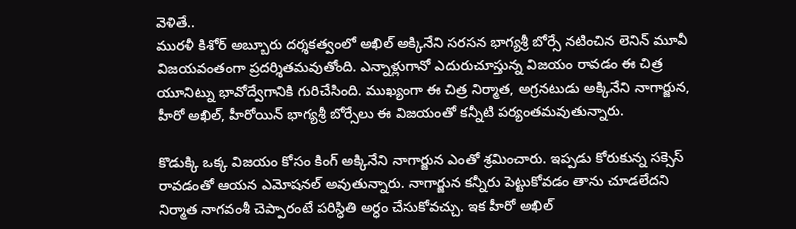వెళితే..
మురళీ కిశోర్ అబ్బూరు దర్శకత్వంలో అఖిల్ అక్కినేని సరసన భాగ్యశ్రీ బోర్సే నటించిన లెనిన్ మూవీ విజయవంతంగా ప్రదర్శితమవుతోంది. ఎన్నాళ్లుగానో ఎదురుచూస్తున్న విజయం రావడం ఈ చిత్ర యూనిట్ను భావోద్వేగానికి గురిచేసింది. ముఖ్యంగా ఈ చిత్ర నిర్మాత, అగ్రనటుడు అక్కినేని నాగార్జున, హీరో అఖిల్, హీరోయిన్ భాగ్యశ్రీ బోర్సేలు ఈ విజయంతో కన్నీటి పర్యంతమవుతున్నారు.

కొడుక్కి ఒక్క విజయం కోసం కింగ్ అక్కినేని నాగార్జున ఎంతో శ్రమించారు. ఇప్పడు కోరుకున్న సక్సెస్ రావడంతో ఆయన ఎమోషనల్ అవుతున్నారు. నాగార్జున కన్నీరు పెట్టుకోవడం తాను చూడలేదని నిర్మాత నాగవంశీ చెప్పారంటే పరిస్ధితి అర్ధం చేసుకోవచ్చు. ఇక హీరో అఖిల్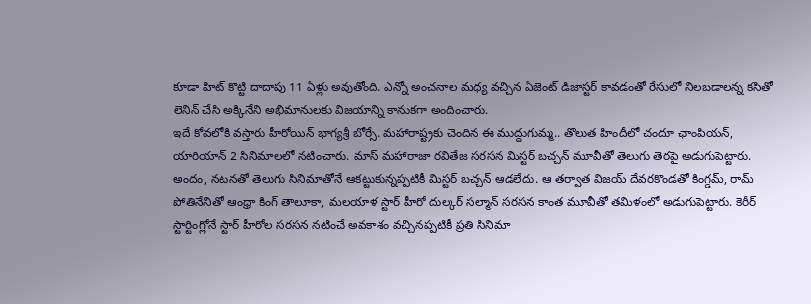కూడా హిట్ కొట్టి దాదాపు 11 ఏళ్లు అవుతోంది. ఎన్నో అంచనాల మధ్య వచ్చిన ఏజెంట్ డిజాస్టర్ కావడంతో రేసులో నిలబడాలన్న కసితో లెనిన్ చేసి అక్కినేని అభిమానులకు విజయాన్ని కానుకగా అందించారు.
ఇదే కోవలోకి వస్తారు హీరోయిన్ భాగ్యశ్రీ బోర్సే. మహారాష్ట్రకు చెందిన ఈ ముద్దుగుమ్మ.. తొలుత హిందీలో చందూ ఛాంపియన్, యారియాన్ 2 సినిమాలలో నటించారు. మాస్ మహారాజా రవితేజ సరసన మిస్టర్ బచ్చన్ మూవీతో తెలుగు తెరపై అడుగుపెట్టారు. అందం, నటనతో తెలుగు సినిమాతోనే ఆకట్టుకున్నప్పటికీ మిస్టర్ బచ్చన్ ఆడలేదు. ఆ తర్వాత విజయ్ దేవరకొండతో కింగ్డమ్, రామ్ పోతినేనితో ఆంధ్రా కింగ్ తాలూకా, మలయాళ స్టార్ హీరో దుల్కర్ సల్మాన్ సరసన కాంత మూవీతో తమిళంలో అడుగుపెట్టారు. కెరీర్ స్టార్టింగ్లోనే స్టార్ హీరోల సరసన నటించే అవకాశం వచ్చినప్పటికీ ప్రతి సినిమా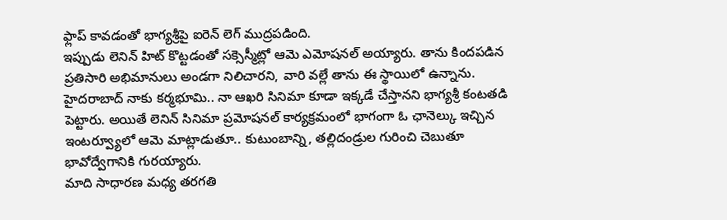ఫ్లాప్ కావడంతో భాగ్యశ్రీపై ఐరెన్ లెగ్ ముద్రపడింది.
ఇప్పుడు లెనిన్ హిట్ కొట్టడంతో సక్సెస్మీట్లో ఆమె ఎమోషనల్ అయ్యారు. తాను కిందపడిన ప్రతిసారి అభిమానులు అండగా నిలిచారని, వారి వల్లే తాను ఈ స్థాయిలో ఉన్నాను. హైదరాబాద్ నాకు కర్మభూమి.. నా ఆఖరి సినిమా కూడా ఇక్కడే చేస్తానని భాగ్యశ్రీ కంటతడి పెట్టారు. అయితే లెనిన్ సినిమా ప్రమోషనల్ కార్యక్రమంలో భాగంగా ఓ ఛానెల్కు ఇచ్చిన ఇంటర్వ్యూలో ఆమె మాట్లాడుతూ.. కుటుంబాన్ని, తల్లిదండ్రుల గురించి చెబుతూ భావోద్వేగానికి గురయ్యారు.
మాది సాధారణ మధ్య తరగతి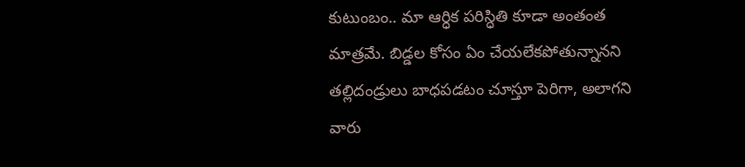కుటుంబం.. మా ఆర్ధిక పరిస్ధితి కూడా అంతంత మాత్రమే. బిడ్డల కోసం ఏం చేయలేకపోతున్నానని తల్లిదండ్రులు బాధపడటం చూస్తూ పెరిగా, అలాగని వారు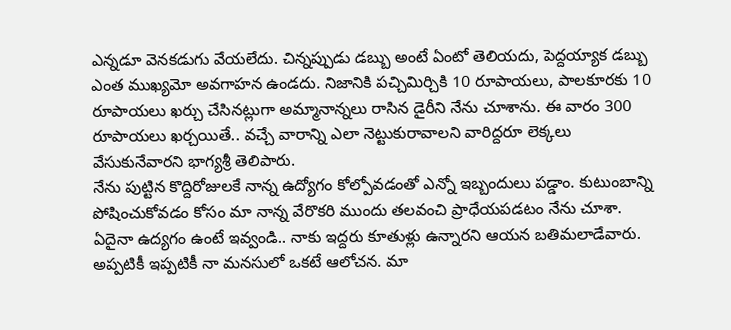ఎన్నడూ వెనకడుగు వేయలేదు. చిన్నప్పుడు డబ్బు అంటే ఏంటో తెలియదు, పెద్దయ్యాక డబ్బు ఎంత ముఖ్యమో అవగాహన ఉండదు. నిజానికి పచ్చిమిర్చికి 10 రూపాయలు, పాలకూరకు 10 రూపాయలు ఖర్చు చేసినట్లుగా అమ్మానాన్నలు రాసిన డైరీని నేను చూశాను. ఈ వారం 300 రూపాయలు ఖర్చయితే.. వచ్చే వారాన్ని ఎలా నెట్టుకురావాలని వారిద్దరూ లెక్కలు వేసుకునేవారని భాగ్యశ్రీ తెలిపారు.
నేను పుట్టిన కొద్దిరోజులకే నాన్న ఉద్యోగం కోల్పోవడంతో ఎన్నో ఇబ్బందులు పడ్డాం. కుటుంబాన్ని పోషించుకోవడం కోసం మా నాన్న వేరొకరి ముందు తలవంచి ప్రాధేయపడటం నేను చూశా. ఏదైనా ఉద్యగం ఉంటే ఇవ్వండి.. నాకు ఇద్దరు కూతుళ్లు ఉన్నారని ఆయన బతిమలాడేవారు. అప్పటికీ ఇప్పటికీ నా మనసులో ఒకటే ఆలోచన. మా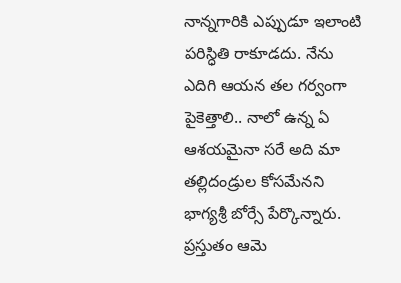నాన్నగారికి ఎప్పుడూ ఇలాంటి పరిస్ధితి రాకూడదు. నేను ఎదిగి ఆయన తల గర్వంగా పైకెత్తాలి.. నాలో ఉన్న ఏ ఆశయమైనా సరే అది మా తల్లిదండ్రుల కోసమేనని భాగ్యశ్రీ బోర్సే పేర్కొన్నారు. ప్రస్తుతం ఆమె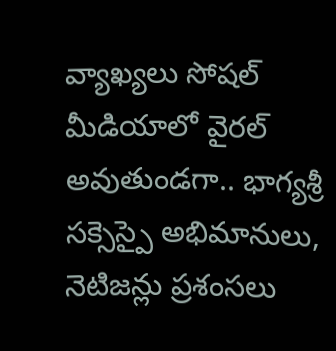వ్యాఖ్యలు సోషల్ మీడియాలో వైరల్ అవుతుండగా.. భాగ్యశ్రీ సక్సెస్పై అభిమానులు, నెటిజన్లు ప్రశంసలు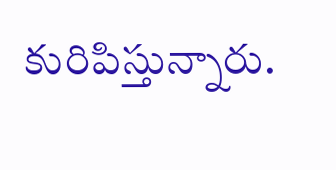కురిపిస్తున్నారు.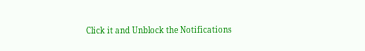Click it and Unblock the Notifications